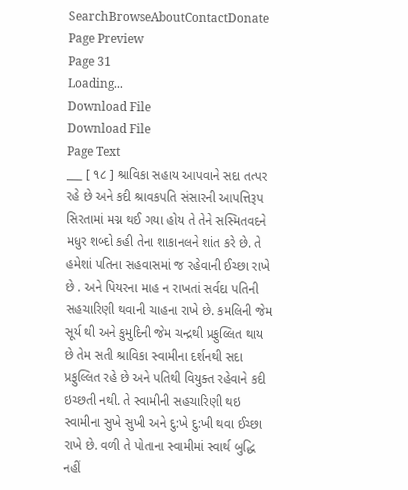SearchBrowseAboutContactDonate
Page Preview
Page 31
Loading...
Download File
Download File
Page Text
___ [ ૧૮ ] શ્રાવિકા સહાય આપવાને સદા તત્પર રહે છે અને કદી શ્રાવકપતિ સંસારની આપત્તિરૂપ સિરતામાં મગ્ન થઈ ગયા હોય તે તેને સસ્મિતવદને મધુર શબ્દો કહી તેના શાકાનલને શાંત કરે છે. તે હમેશાં પતિના સહવાસમાં જ રહેવાની ઈચ્છા રાખે છે . અને પિયરના માહ ન રાખતાં સર્વદા પતિની સહચારિણી થવાની ચાહના રાખે છે. કમલિની જેમ સૂર્ય થી અને કુમુદિની જેમ ચન્દ્રથી પ્રફુલ્લિત થાય છે તેમ સતી શ્રાવિકા સ્વામીના દર્શનથી સદા પ્રફુલ્લિત રહે છે અને પતિથી વિયુક્ત રહેવાને કદી ઇચ્છતી નથી. તે સ્વામીની સહચારિણી થઇ સ્વામીના સુખે સુખી અને દુ:ખે દુ:ખી થવા ઈચ્છા રાખે છે. વળી તે પોતાના સ્વામીમાં સ્વાર્થ બુદ્ધિ નહીં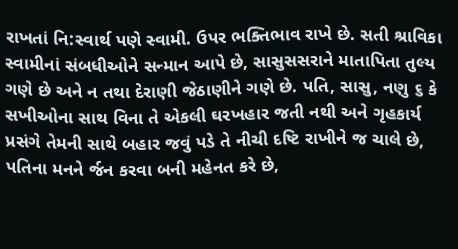રાખતાં નિ:સ્વાર્થ પણે સ્વામી. ઉપર ભક્તિભાવ રાખે છે. સતી શ્રાવિકા સ્વામીનાં સંબધીઓને સન્માન આપે છે, સાસુસસરાને માતાપિતા તુલ્ય ગણે છે અને ન તથા દેરાણી જેઠાણીને ગણે છે. પતિ, સાસુ, નણુ ૬ કે સખીઓના સાથ વિના તે એકલી ઘરખહાર જતી નથી અને ગૃહકાર્ય પ્રસંગે તેમની સાથે બહાર જવું પડે તે નીચી દષ્ટિ રાખીને જ ચાલે છે, પતિના મનને ર્જન કરવા બની મહેનત કરે છે,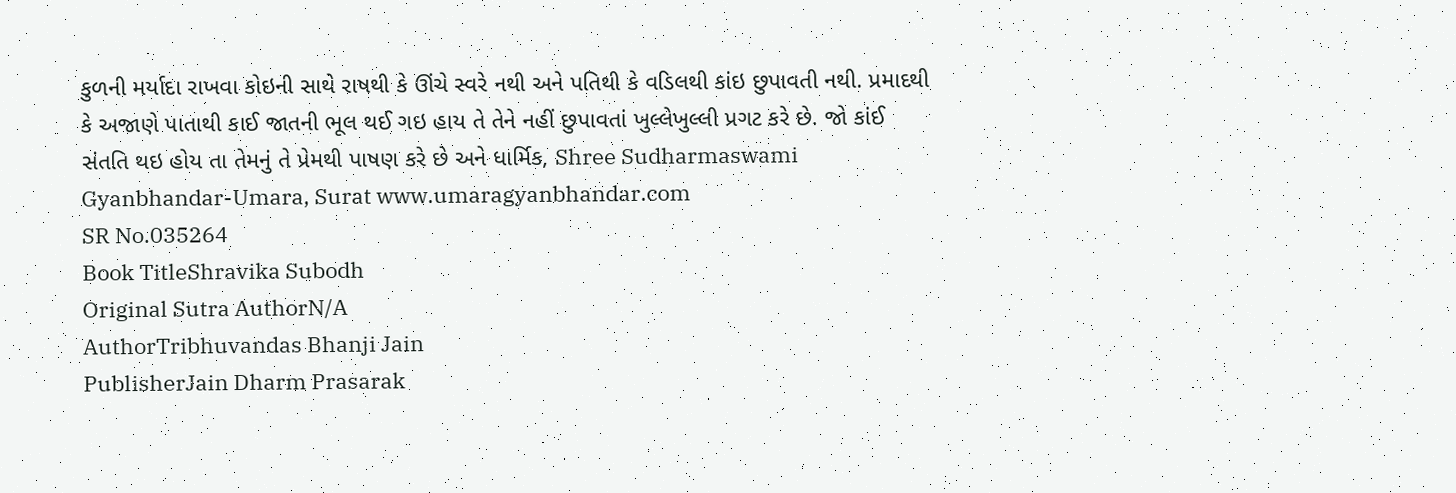કુળની મર્યાદા રાખવા કોઇની સાથે રાષથી કે ઊંચે સ્વરે નથી અને પતિથી કે વડિલથી કાંઇ છુપાવતી નથી. પ્રમાદથી કે અજાણે પાતાથી કાઈ જાતની ભૂલ થઈ ગઇ હાય તે તેને નહીં છુપાવતાં ખુલ્લેખુલ્લી પ્રગટ કરે છે. જો કાંઈ સંતતિ થઇ હોય તા તેમનું તે પ્રેમથી પાષણ કરે છે અને ધાર્મિક, Shree Sudharmaswami Gyanbhandar-Umara, Surat www.umaragyanbhandar.com
SR No.035264
Book TitleShravika Subodh
Original Sutra AuthorN/A
AuthorTribhuvandas Bhanji Jain
PublisherJain Dharm Prasarak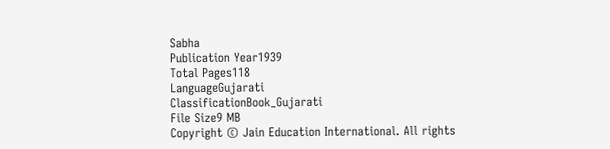Sabha
Publication Year1939
Total Pages118
LanguageGujarati
ClassificationBook_Gujarati
File Size9 MB
Copyright © Jain Education International. All rights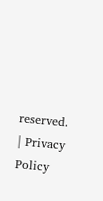reserved. | Privacy Policy